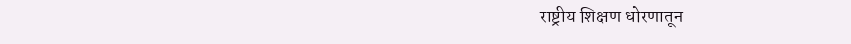राष्ट्रीय शिक्षण धोरणातून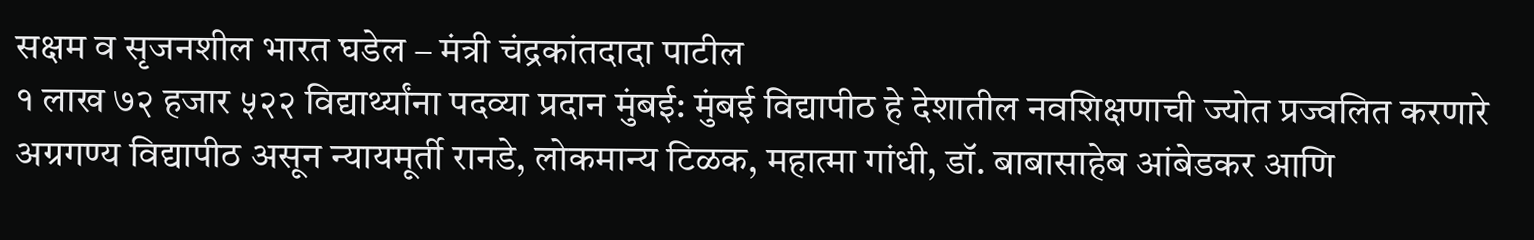सक्षम व सृजनशील भारत घडेल – मंत्री चंद्रकांतदादा पाटील
१ लाख ७२ हजार ५२२ विद्यार्थ्यांना पदव्या प्रदान मुंबई: मुंबई विद्यापीठ हे देशातील नवशिक्षणाची ज्योत प्रज्वलित करणारे अग्रगण्य विद्यापीठ असून न्यायमूर्ती रानडे, लोकमान्य टिळक, महात्मा गांधी, डॉ. बाबासाहेब आंबेडकर आणि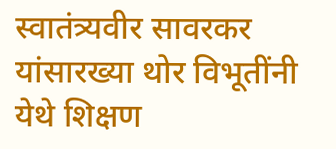स्वातंत्र्यवीर सावरकर यांसारख्या थोर विभूतींनी येथे शिक्षण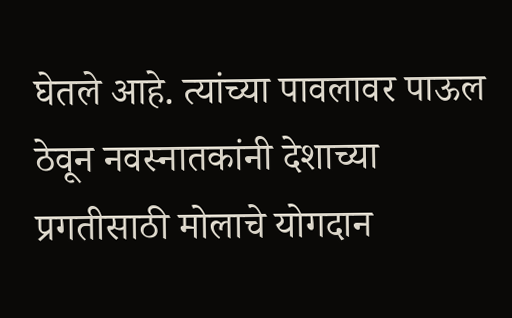घेतले आहे. त्यांच्या पावलावर पाऊल ठेवून नवस्नातकांनी देशाच्या प्रगतीसाठी मोलाचे योगदान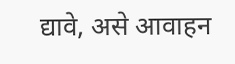द्यावे, असे आवाहन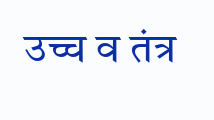उच्च व तंत्र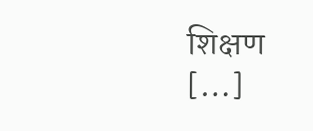शिक्षण […]